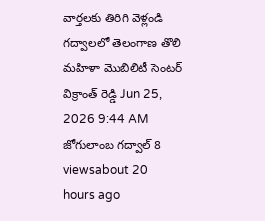వార్తలకు తిరిగి వెళ్లండి
గద్వాలలో తెలంగాణ తొలి మహిళా మొబిలిటీ సెంటర్
విక్రాంత్ రెడ్డి Jun 25, 2026 9:44 AM జోగులాంబ గద్వాల్ 8 viewsabout 20 hours ago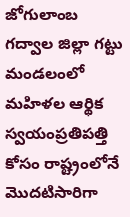జోగులాంబ గద్వాల జిల్లా గట్టు మండలంలో మహిళల ఆర్థిక స్వయంప్రతిపత్తి కోసం రాష్ట్రంలోనే మొదటిసారిగా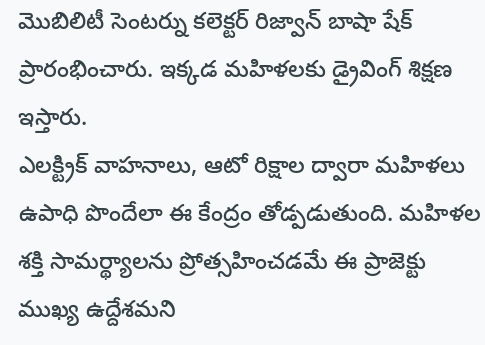మొబిలిటీ సెంటర్ను కలెక్టర్ రిజ్వాన్ బాషా షేక్ ప్రారంభించారు. ఇక్కడ మహిళలకు డ్రైవింగ్ శిక్షణ ఇస్తారు.
ఎలక్ట్రిక్ వాహనాలు, ఆటో రిక్షాల ద్వారా మహిళలు ఉపాధి పొందేలా ఈ కేంద్రం తోడ్పడుతుంది. మహిళల శక్తి సామర్థ్యాలను ప్రోత్సహించడమే ఈ ప్రాజెక్టు ముఖ్య ఉద్దేశమని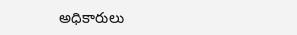అధికారులు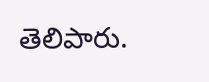తెలిపారు.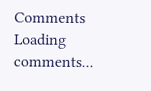Comments
Loading comments...